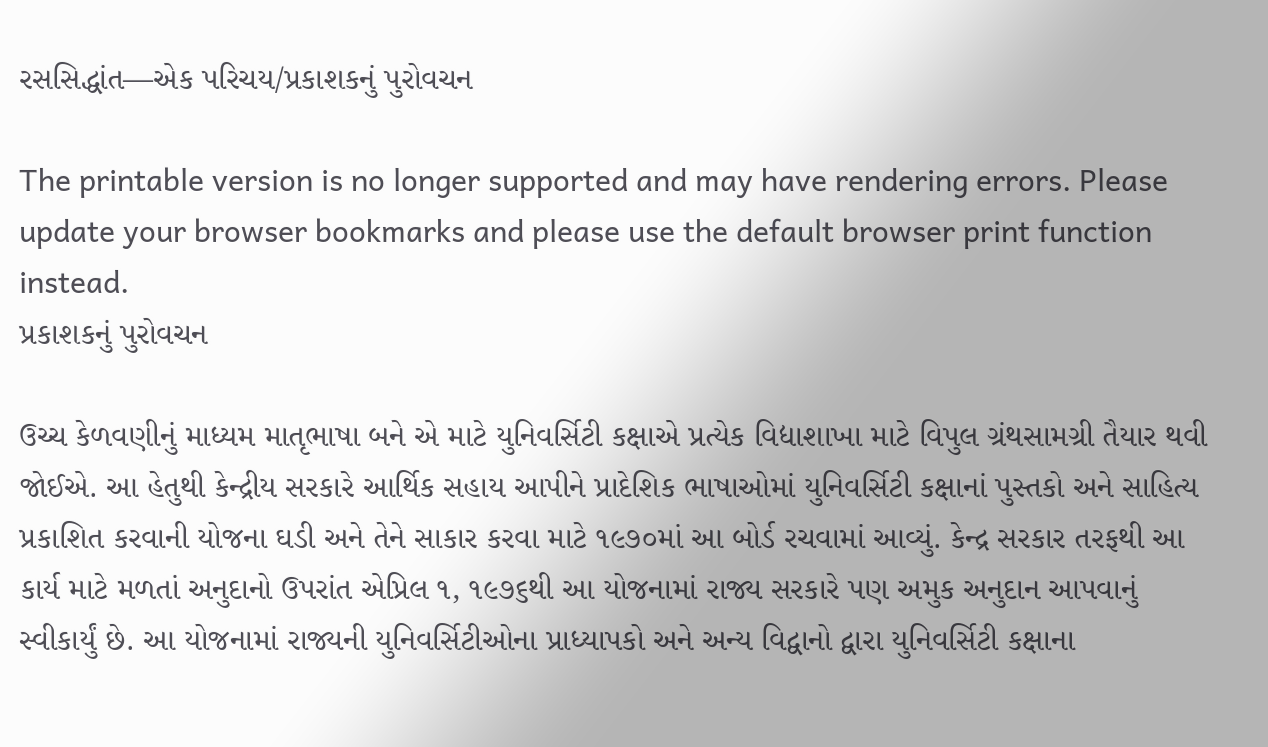રસસિદ્ધાંત—એક પરિચય/પ્રકાશકનું પુરોવચન

The printable version is no longer supported and may have rendering errors. Please update your browser bookmarks and please use the default browser print function instead.
પ્રકાશકનું પુરોવચન

ઉચ્ચ કેળવણીનું માધ્યમ માતૃભાષા બને એ માટે યુનિવર્સિટી કક્ષાએ પ્રત્યેક વિદ્યાશાખા માટે વિપુલ ગ્રંથસામગ્રી તૈયાર થવી જોઈએ. આ હેતુથી કેન્દ્રીય સરકારે આર્થિક સહાય આપીને પ્રાદેશિક ભાષાઓમાં યુનિવર્સિટી કક્ષાનાં પુસ્તકો અને સાહિત્ય પ્રકાશિત કરવાની યોજના ઘડી અને તેને સાકાર કરવા માટે ૧૯૭૦માં આ બોર્ડ રચવામાં આવ્યું. કેન્દ્ર સરકાર તરફથી આ કાર્ય માટે મળતાં અનુદાનો ઉપરાંત એપ્રિલ ૧, ૧૯૭૬થી આ યોજનામાં રાજ્ય સરકારે પણ અમુક અનુદાન આપવાનું સ્વીકાર્યું છે. આ યોજનામાં રાજ્યની યુનિવર્સિટીઓના પ્રાધ્યાપકો અને અન્ય વિદ્વાનો દ્વારા યુનિવર્સિટી કક્ષાના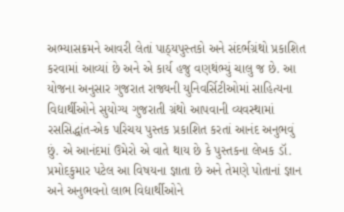અભ્યાસક્રમને આવરી લેતાં પાઠ્યપુસ્તકો અને સંદર્ભગ્રંથો પ્રકાશિત કરવામાં આવ્યાં છે અને એ કાર્ય હજુ વણથંભ્યું ચાલુ જ છે. આ યોજના અનુસાર ગુજરાત રાજ્યની યુનિવર્સિટીઓમાં સાહિત્યના વિદ્યાર્થીઓને સુયોગ્ય ગુજરાતી ગ્રંથો આપવાની વ્યવસ્થામાં રસસિદ્ધાંત-એક પરિચય પુસ્તક પ્રકાશિત કરતાં આનંદ અનુભવું છું. એ આનંદમાં ઉમેરો એ વાતે થાય છે કે પુસ્તકના લેખક ડૉ. પ્રમોદકુમાર પટેલ આ વિષયના જ્ઞાતા છે અને તેમણે પોતાનાં જ્ઞાન અને અનુભવનો લાભ વિદ્યાર્થીઓને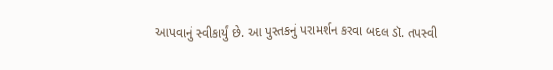આપવાનું સ્વીકાર્યું છે. આ પુસ્તકનું પરામર્શન કરવા બદલ ડૉ. તપસ્વી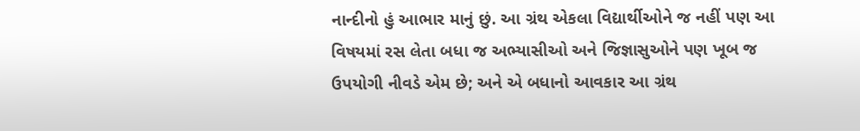નાન્દીનો હું આભાર માનું છું. આ ગ્રંથ એકલા વિદ્યાર્થીઓને જ નહીં પણ આ વિષયમાં રસ લેતા બધા જ અભ્યાસીઓ અને જિજ્ઞાસુઓને પણ ખૂબ જ ઉપયોગી નીવડે એમ છે; અને એ બધાનો આવકાર આ ગ્રંથ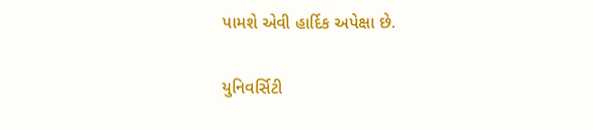પામશે એવી હાર્દિક અપેક્ષા છે.

યુનિવર્સિટી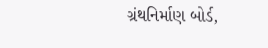ગ્રંથનિર્માણ બોર્ડ,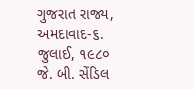ગુજરાત રાજ્ય, અમદાવાદ-૬.
જુલાઈ, ૧૯૮૦
જે. બી. સેંડિલ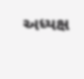અધ્યક્ષ